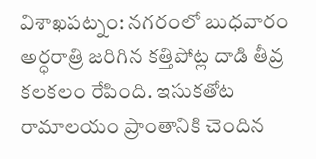విశాఖపట్నం: నగరంలో బుధవారం అర్ధరాత్రి జరిగిన కత్తిపోట్ల దాడి తీవ్ర కలకలం రేపింది. ఇసుకతోట రామాలయం ప్రాంతానికి చెందిన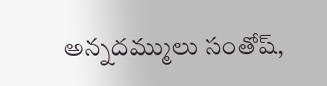అన్నదమ్ములు సంతోష్,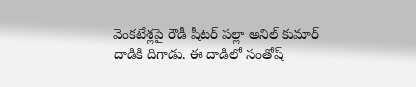వెంకటేశ్లపై రౌడీ షీటర్ పల్లా అనిల్ కుమార్ దాడికి దిగాడు. ఈ దాడిలో సంతోష్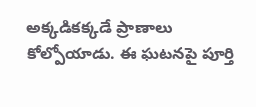అక్కడికక్కడే ప్రాణాలు కోల్పోయాడు. ఈ ఘటనపై పూర్తి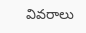వివరాలు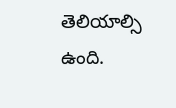తెలియాల్సి ఉంది.